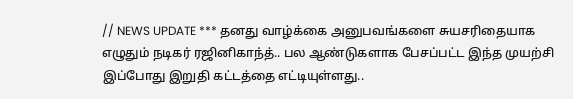// NEWS UPDATE *** தனது வாழ்க்கை அனுபவங்களை சுயசரிதையாக எழுதும் நடிகர் ரஜினிகாந்த்.. பல ஆண்டுகளாக பேசப்பட்ட இந்த முயற்சி இப்போது இறுதி கட்டத்தை எட்டியுள்ளது..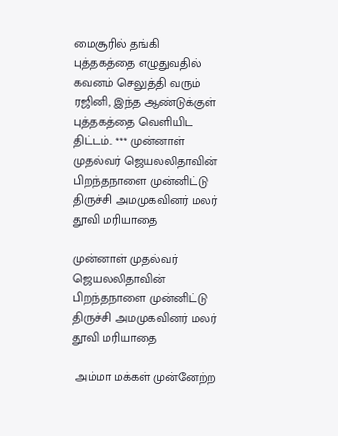மைசூரில் தங்கி புத்தகத்தை எழுதுவதில் கவனம் செலுத்தி வரும் ரஜினி, இந்த ஆண்டுக்குள் புத்தகத்தை வெளியிட திட்டம்.. *** முன்னாள் முதல்வர் ஜெயலலிதாவின் பிறந்தநாளை முன்னிட்டு திருச்சி அமமுகவினர் மலர் தூவி மரியாதை

முன்னாள் முதல்வர் ஜெயலலிதாவின் பிறந்தநாளை முன்னிட்டு திருச்சி அமமுகவினர் மலர் தூவி மரியாதை

 அம்மா மக்கள் முன்னேற்ற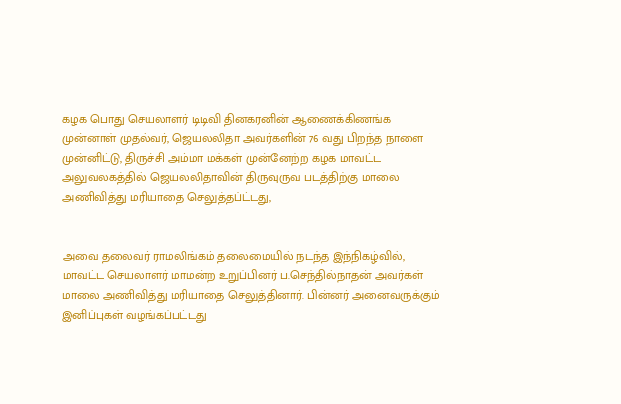கழக பொது செயலாளர் டிடிவி தினகரனின் ஆணைக்கிணங்க முன்னாள் முதல்வர், ஜெயலலிதா அவர்களின் 76 வது பிறந்த நாளை முன்னிட்டு, திருச்சி அம்மா மக்கள் முன்னேற்ற கழக மாவட்ட அலுவலகத்தில் ஜெயலலிதாவின் திருவுருவ படத்திற்கு மாலை அணிவித்து மரியாதை செலுத்தப்ட்டது,


அவை தலைவர் ராமலிங்கம் தலைமையில் நடந்த இந்நிகழ்வில், மாவட்ட செயலாளர் மாமன்ற உறுப்பினர் ப.செந்தில்நாதன் அவர்கள் மாலை அணிவித்து மரியாதை செலுத்தினார். பின்னர் அனைவருக்கும் இனிப்புகள் வழங்கப்பட்டது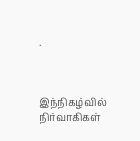.



இந்நிகழ்வில் நிர்வாகிகள்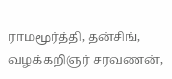ராமமூர்த்தி, தன்சிங், வழக்கறிஞர் சரவணன்,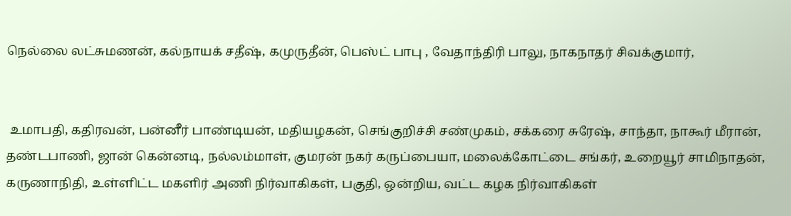நெல்லை லட்சுமணன், கல்நாயக் சதீஷ், கமுருதீன், பெஸ்ட் பாபு , வேதாந்திரி பாலு, நாகநாதர் சிவக்குமார்,


 உமாபதி, கதிரவன், பன்னீர் பாண்டியன், மதியழகன், செங்குறிச்சி சண்முகம், சக்கரை சுரேஷ், சாந்தா, நாகூர் மீரான், தண்டபாணி, ஜான் கென்னடி, நல்லம்மாள், குமரன் நகர் கருப்பையா, மலைக்கோட்டை சங்கர், உறையூர் சாமிநாதன், கருணாநிதி, உள்ளிட்ட மகளிர் அணி நிர்வாகிகள், பகுதி, ஒன்றிய, வட்ட கழக நிர்வாகிகள்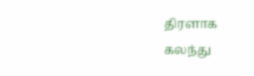திரளாக கலந்து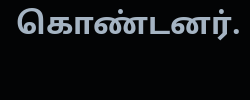கொண்டனர்.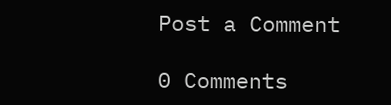Post a Comment

0 Comments